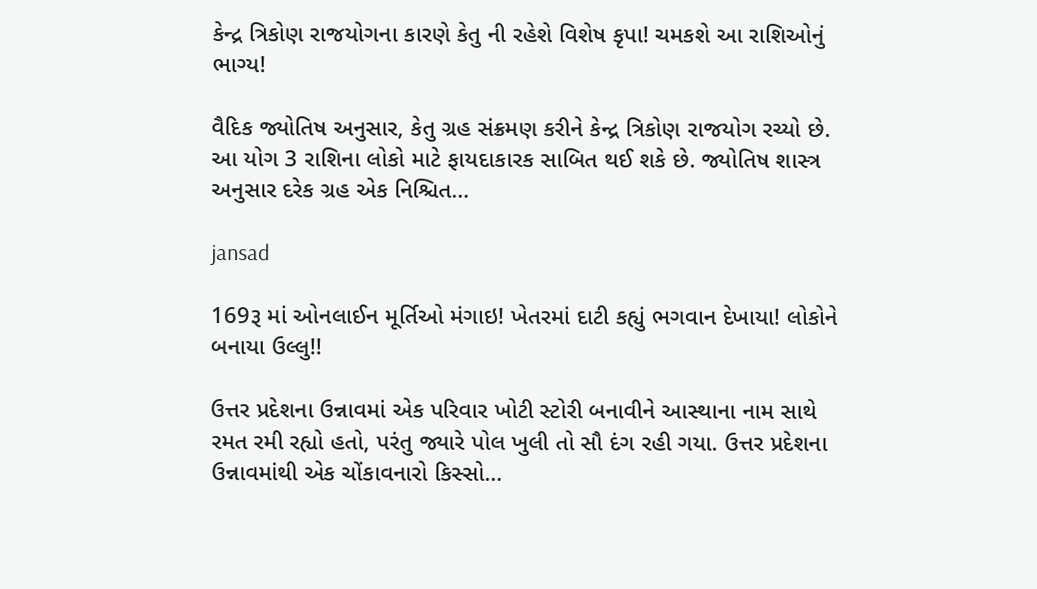કેન્દ્ર ત્રિકોણ રાજયોગના કારણે કેતુ ની રહેશે વિશેષ કૃપા! ચમકશે આ રાશિઓનું ભાગ્ય!

વૈદિક જ્યોતિષ અનુસાર, કેતુ ગ્રહ સંક્રમણ કરીને કેન્દ્ર ત્રિકોણ રાજયોગ રચ્યો છે. આ યોગ 3 રાશિના લોકો માટે ફાયદાકારક સાબિત થઈ શકે છે. જ્યોતિષ શાસ્ત્ર અનુસાર દરેક ગ્રહ એક નિશ્ચિત…

jansad

169રૂ માં ઓનલાઈન મૂર્તિઓ મંગાઇ! ખેતરમાં દાટી કહ્યું ભગવાન દેખાયા! લોકોને બનાયા ઉલ્લુ!!

ઉત્તર પ્રદેશના ઉન્નાવમાં એક પરિવાર ખોટી સ્ટોરી બનાવીને આસ્થાના નામ સાથે રમત રમી રહ્યો હતો, પરંતુ જ્યારે પોલ ખુલી તો સૌ દંગ રહી ગયા. ઉત્તર પ્રદેશના ઉન્નાવમાંથી એક ચોંકાવનારો કિસ્સો…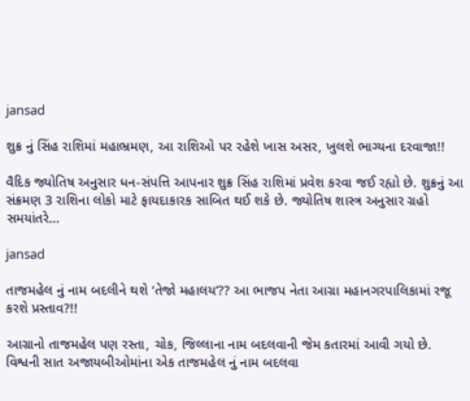jansad

શુક્ર નું સિંહ રાશિમાં મહાભ્રમણ, આ રાશિઓ પર રહેશે ખાસ અસર, ખુલશે ભાગ્યના દરવાજા!!

વૈદિક જ્યોતિષ અનુસાર ધન-સંપત્તિ આપનાર શુક્ર સિંહ રાશિમાં પ્રવેશ કરવા જઈ રહ્યો છે. શુક્રનું આ સંક્રમણ 3 રાશિના લોકો માટે ફાયદાકારક સાબિત થઈ શકે છે. જ્યોતિષ શાસ્ત્ર અનુસાર ગ્રહો સમયાંતરે…

jansad

તાજમહેલ નું નામ બદલીને થશે ‘તેજો મહાલય’?? આ ભાજપ નેતા આગ્રા મહાનગરપાલિકામાં રજૂ કરશે પ્રસ્તાવ?!!

આગ્રાનો તાજમહેલ પણ રસ્તા, ચોક, જિલ્લાના નામ બદલવાની જેમ કતારમાં આવી ગયો છે. વિશ્વની સાત અજાયબીઓમાંના એક તાજમહેલ નું નામ બદલવા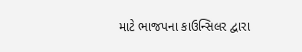માટે ભાજપના કાઉન્સિલર દ્વારા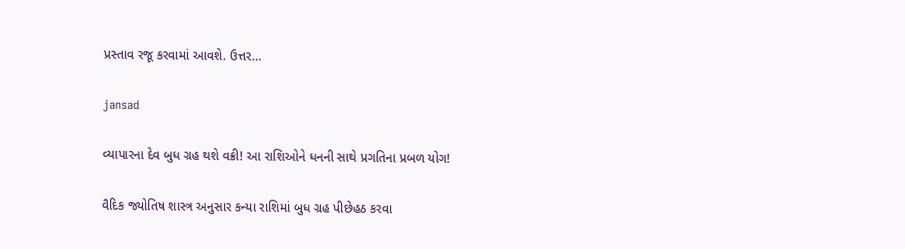પ્રસ્તાવ રજૂ કરવામાં આવશે. ઉત્તર…

jansad

વ્યાપારના દેવ બુધ ગ્રહ થશે વક્રી! આ રાશિઓને ધનની સાથે પ્રગતિના પ્રબળ યોગ!

વૈદિક જ્યોતિષ શાસ્ત્ર અનુસાર કન્યા રાશિમાં બુધ ગ્રહ પીછેહઠ કરવા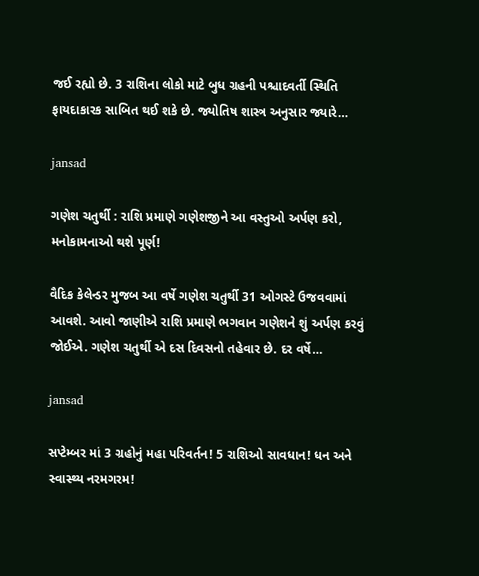જઈ રહ્યો છે. 3 રાશિના લોકો માટે બુધ ગ્રહની પશ્ચાદવર્તી સ્થિતિ ફાયદાકારક સાબિત થઈ શકે છે. જ્યોતિષ શાસ્ત્ર અનુસાર જ્યારે…

jansad

ગણેશ ચતુર્થી : રાશિ પ્રમાણે ગણેશજીને આ વસ્તુઓ અર્પણ કરો, મનોકામનાઓ થશે પૂર્ણ!

વૈદિક કેલેન્ડર મુજબ આ વર્ષે ગણેશ ચતુર્થી 31 ઓગસ્ટે ઉજવવામાં આવશે. આવો જાણીએ રાશિ પ્રમાણે ભગવાન ગણેશને શું અર્પણ કરવું જોઈએ. ગણેશ ચતુર્થી એ દસ દિવસનો તહેવાર છે. દર વર્ષે…

jansad

સપ્ટેમ્બર માં 3 ગ્રહોનું મહા પરિવર્તન! 5 રાશિઓ સાવધાન! ધન અને સ્વાસ્થ્ય નરમગરમ!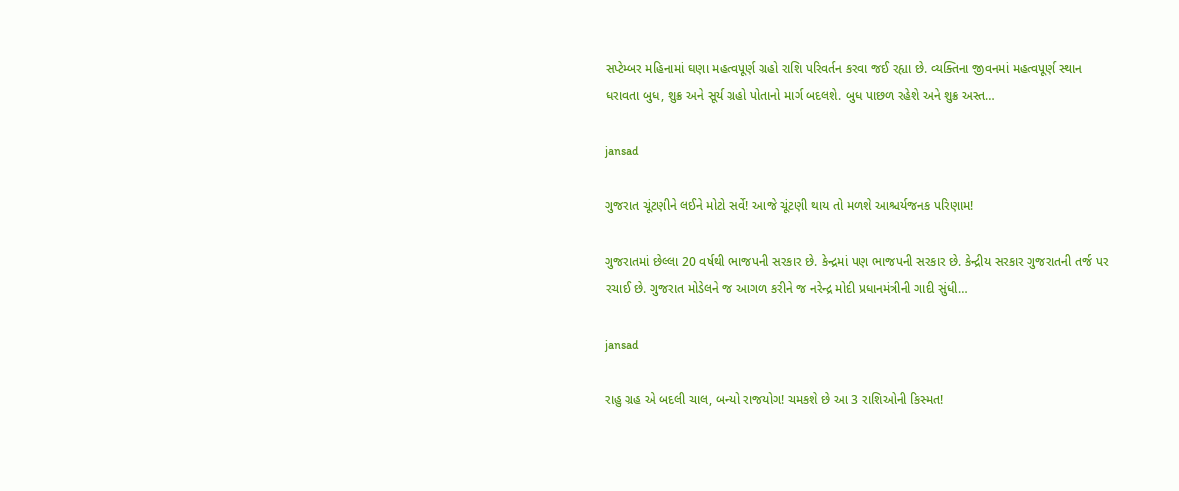સપ્ટેમ્બર મહિનામાં ઘણા મહત્વપૂર્ણ ગ્રહો રાશિ પરિવર્તન કરવા જઈ રહ્યા છે. વ્યક્તિના જીવનમાં મહત્વપૂર્ણ સ્થાન ધરાવતા બુધ, શુક્ર અને સૂર્ય ગ્રહો પોતાનો માર્ગ બદલશે. બુધ પાછળ રહેશે અને શુક્ર અસ્ત…

jansad

ગુજરાત ચૂંટણીને લઈને મોટો સર્વે! આજે ચૂંટણી થાય તો મળશે આશ્ચર્યજનક પરિણામ!

ગુજરાતમાં છેલ્લા 20 વર્ષથી ભાજપની સરકાર છે. કેન્દ્રમાં પણ ભાજપની સરકાર છે. કેન્દ્રીય સરકાર ગુજરાતની તર્જ પર રચાઈ છે. ગુજરાત મોડેલને જ આગળ કરીને જ નરેન્દ્ર મોદી પ્રધાનમંત્રીની ગાદી સુંધી…

jansad

રાહુ ગ્રહ એ બદલી ચાલ, બન્યો રાજયોગ! ચમકશે છે આ 3 રાશિઓની કિસ્મત!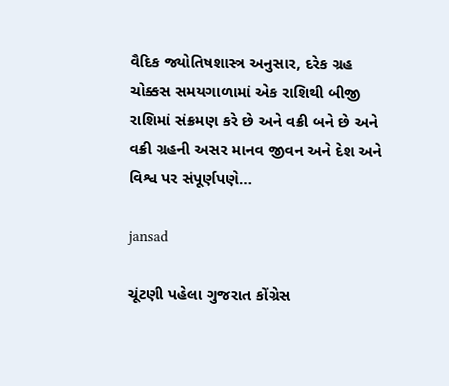વૈદિક જ્યોતિષશાસ્ત્ર અનુસાર, દરેક ગ્રહ ચોક્કસ સમયગાળામાં એક રાશિથી બીજી રાશિમાં સંક્રમણ કરે છે અને વક્રી બને છે અને વક્રી ગ્રહની અસર માનવ જીવન અને દેશ અને વિશ્વ પર સંપૂર્ણપણે…

jansad

ચૂંટણી પહેલા ગુજરાત કોંગ્રેસ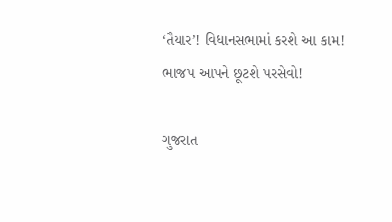‘તૈયાર’! વિધાનસભામાં કરશે આ કામ! ભાજપ આપને છૂટશે પરસેવો!

ગુજરાત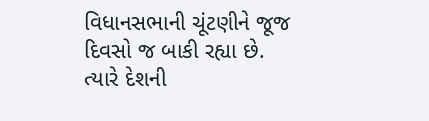વિધાનસભાની ચૂંટણીને જૂજ દિવસો જ બાકી રહ્યા છે. ત્યારે દેશની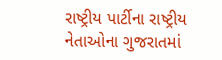રાષ્ટ્રીય પાર્ટીના રાષ્ટ્રીય નેતાઓના ગુજરાતમાં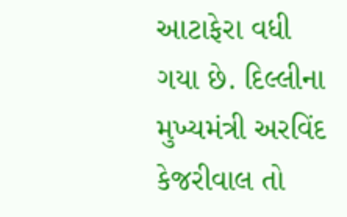આટાફેરા વધી ગયા છે. દિલ્લીના મુખ્યમંત્રી અરવિંદ કેજરીવાલ તો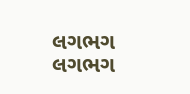લગભગ લગભગ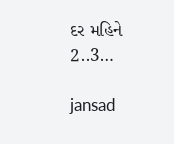દર મહિને 2..3…

jansad